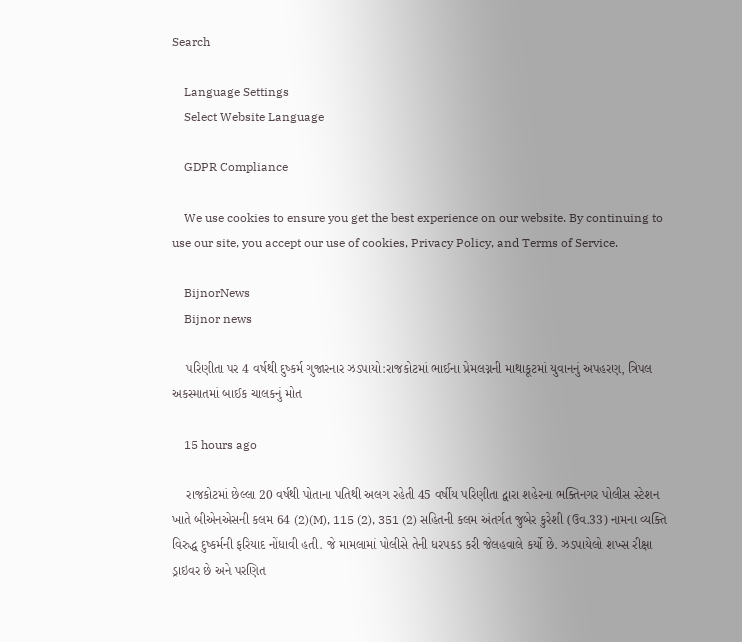Search

    Language Settings
    Select Website Language

    GDPR Compliance

    We use cookies to ensure you get the best experience on our website. By continuing to use our site, you accept our use of cookies, Privacy Policy, and Terms of Service.

    BijnorNews
    Bijnor news

    પરિણીતા પર 4 વર્ષથી દુષ્કર્મ ગુજારનાર ઝડપાયો:રાજકોટમાં ભાઈના પ્રેમલગ્નની માથાકૂટમાં યુવાનનું અપહરણ, ત્રિપલ અકસ્માતમાં બાઈક ચાલકનું મોત

    15 hours ago

    રાજકોટમાં છેલ્લા 20 વર્ષથી પોતાના પતિથી અલગ રહેતી 45 વર્ષીય પરિણીતા દ્વારા શહેરના ભક્તિનગર પોલીસ સ્ટેશન ખાતે બીએનએસની કલમ 64 (2)(M), 115 (2), 351 (2) સહિતની કલમ અંતર્ગત જુબેર કુરેશી (ઉવ.33) નામના વ્યક્તિ વિરુદ્ધ દુષ્કર્મની ફરિયાદ નોંધાવી હતી. જે મામલામાં પોલીસે તેની ધરપકડ કરી જેલહવાલે કર્યો છે. ઝડપાયેલો શખ્સ રીક્ષા ડ્રાઇવર છે અને પરણિત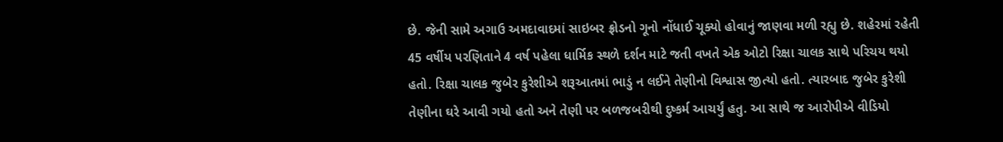છે. જેની સામે અગાઉ અમદાવાદમાં સાઇબર ફ્રોડનો ગૂનો નોંધાઈ ચૂક્યો હોવાનું જાણવા મળી રહ્યુ છે. શહેરમાં રહેતી 45 વર્ષીય પરણિતાને 4 વર્ષ પહેલા ધાર્મિક સ્થળે દર્શન માટે જતી વખતે એક ઓટો રિક્ષા ચાલક સાથે પરિચય થયો હતો. રિક્ષા ચાલક જુબેર કુરેશીએ શરૂઆતમાં ભાડું ન લઈને તેણીનો વિશ્વાસ જીત્યો હતો. ત્યારબાદ જુબેર કુરેશી તેણીના ઘરે આવી ગયો હતો અને તેણી પર બળજબરીથી દુષ્કર્મ આચર્યું હતુ. આ સાથે જ આરોપીએ વીડિયો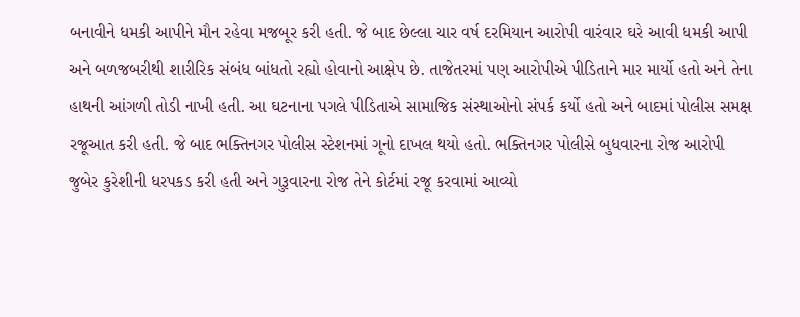બનાવીને ધમકી આપીને મૌન રહેવા મજબૂર કરી હતી. જે બાદ છેલ્લા ચાર વર્ષ દરમિયાન આરોપી વારંવાર ઘરે આવી ધમકી આપી અને બળજબરીથી શારીરિક સંબંધ બાંધતો રહ્યો હોવાનો આક્ષેપ છે. તાજેતરમાં પણ આરોપીએ પીડિતાને માર માર્યો હતો અને તેના હાથની આંગળી તોડી નાખી હતી. આ ઘટનાના પગલે પીડિતાએ સામાજિક સંસ્થાઓનો સંપર્ક કર્યો હતો અને બાદમાં પોલીસ સમક્ષ રજૂઆત કરી હતી. જે બાદ ભક્તિનગર પોલીસ સ્ટેશનમાં ગૂનો દાખલ થયો હતો. ભક્તિનગર પોલીસે બુધવારના રોજ આરોપી જુબેર કુરેશીની ધરપકડ કરી હતી અને ગુરૂવારના રોજ તેને કોર્ટમાં રજૂ કરવામાં આવ્યો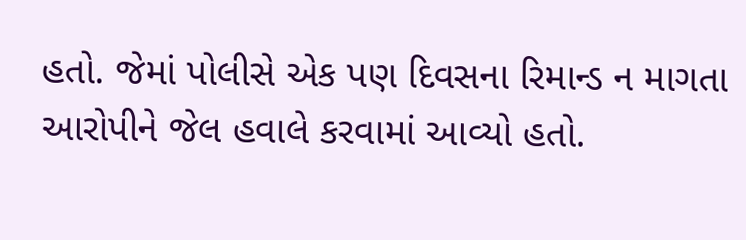હતો. જેમાં પોલીસે એક પણ દિવસના રિમાન્ડ ન માગતા આરોપીને જેલ હવાલે કરવામાં આવ્યો હતો.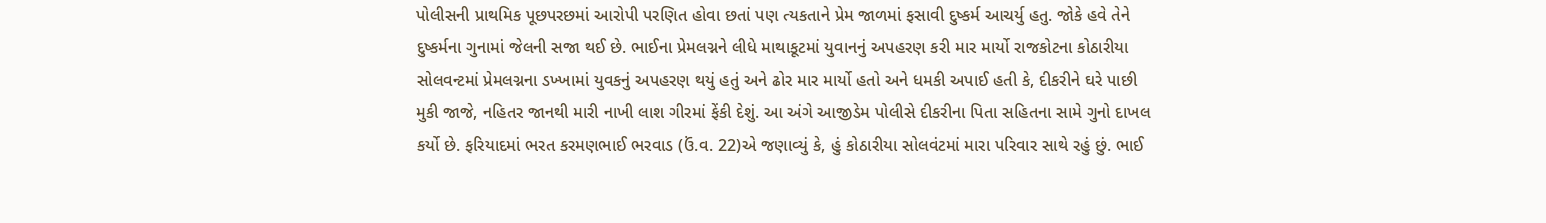પોલીસની પ્રાથમિક પૂછપરછમાં આરોપી પરણિત હોવા છતાં પણ ત્યકતાને પ્રેમ જાળમાં ફસાવી દુષ્કર્મ આચર્યુ હતુ. જોકે હવે તેને દુષ્કર્મના ગુનામાં જેલની સજા થઈ છે. ભાઈના પ્રેમલગ્નને લીધે માથાકૂટમાં યુવાનનું અપહરણ કરી માર માર્યો રાજકોટના કોઠારીયા સોલવન્ટમાં પ્રેમલગ્નના ડખ્ખામાં યુવકનું અપહરણ થયું હતું અને ઢોર માર માર્યો હતો અને ધમકી અપાઈ હતી કે, દીકરીને ઘરે પાછી મુકી જાજે, નહિતર જાનથી મારી નાખી લાશ ગીરમાં ફેંકી દેશું. આ અંગે આજીડેમ પોલીસે દીકરીના પિતા સહિતના સામે ગુનો દાખલ કર્યો છે. ફરિયાદમાં ભરત કરમણભાઈ ભરવાડ (ઉં.વ. 22)એ જણાવ્યું કે, હું કોઠારીયા સોલવંટમાં મારા પરિવાર સાથે રહું છું. ભાઈ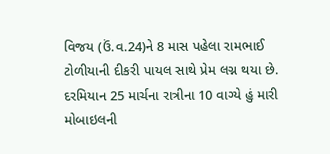વિજય (ઉં.વ.24)ને 8 માસ પહેલા રામભાઈ ટોળીયાની દીકરી પાયલ સાથે પ્રેમ લગ્ન થયા છે. દરમિયાન 25 માર્ચના રાત્રીના 10 વાગ્યે હું મારી મોબાઇલની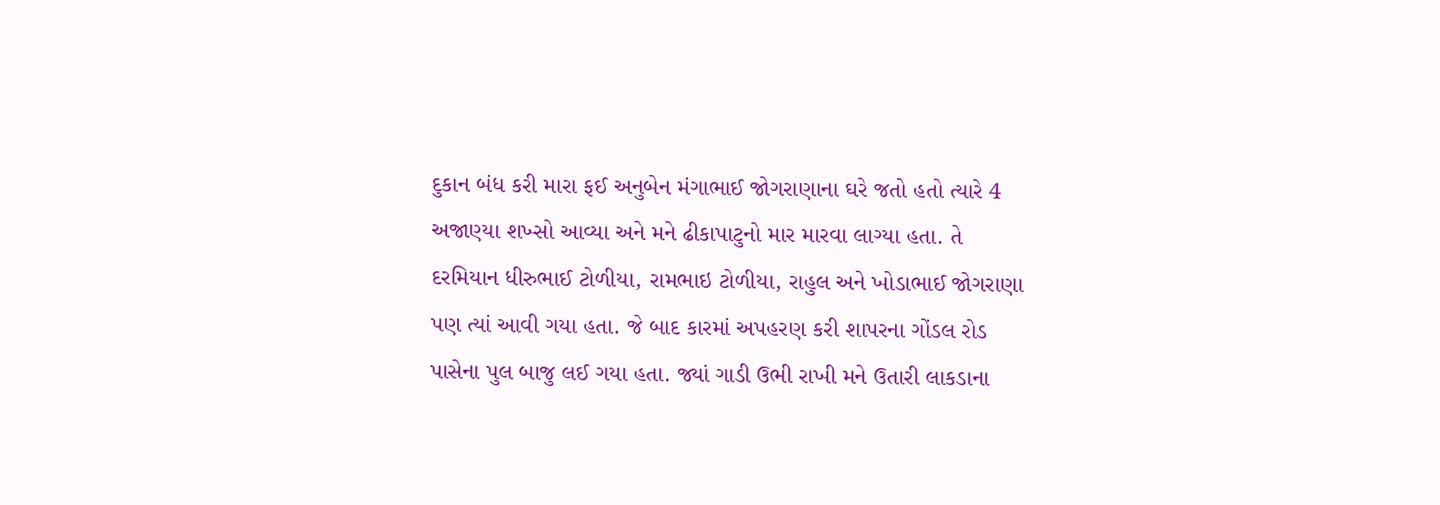દુકાન બંધ કરી મારા ફઈ અનુબેન મંગાભાઈ જોગરાણાના ઘરે જતો હતો ત્યારે 4 અજાણ્યા શખ્સો આવ્યા અને મને ઢીકાપાટુનો માર મારવા લાગ્યા હતા. તે દરમિયાન ધીરુભાઈ ટોળીયા, રામભાઇ ટોળીયા, રાહુલ અને ખોડાભાઈ જોગરાણા પણ ત્યાં આવી ગયા હતા. જે બાદ કારમાં અપહરણ કરી શાપરના ગોંડલ રોડ પાસેના પુલ બાજુ લઈ ગયા હતા. જ્યાં ગાડી ઉભી રાખી મને ઉતારી લાકડાના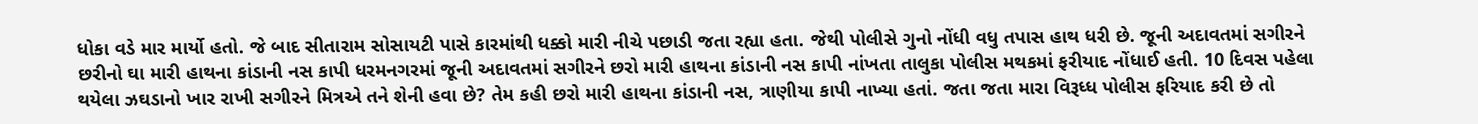ધોકા વડે માર માર્યો હતો. જે બાદ સીતારામ સોસાયટી પાસે કારમાંથી ધક્કો મારી નીચે પછાડી જતા રહ્યા હતા. જેથી પોલીસે ગુનો નોંધી વધુ તપાસ હાથ ધરી છે. જૂની અદાવતમાં સગીરને છરીનો ઘા મારી હાથના કાંડાની નસ કાપી ધરમનગરમાં જૂની અદાવતમાં સગીરને છરો મારી હાથના કાંડાની નસ કાપી નાંખતા તાલુકા પોલીસ મથકમાં ફરીયાદ નોંધાઈ હતી. 10 દિવસ પહેલા થયેલા ઝઘડાનો ખાર રાખી સગીરને મિત્રએ તને શેની હવા છે? તેમ કહી છરો મારી હાથના કાંડાની નસ, ત્રાણીયા કાપી નાખ્યા હતાં. જતા જતા મારા વિરૂધ્ધ પોલીસ ફરિયાદ કરી છે તો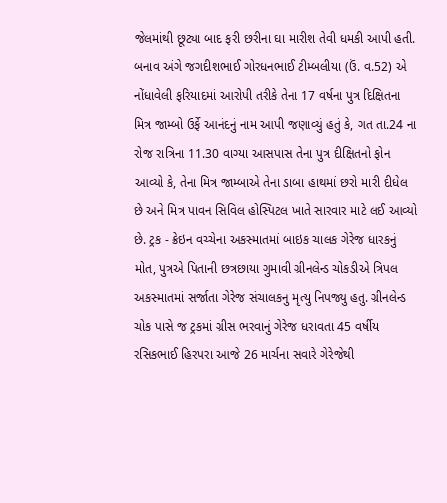જેલમાંથી છૂટ્યા બાદ ફરી છરીના ઘા મારીશ તેવી ધમકી આપી હતી. બનાવ અંગે જગદીશભાઈ ગોરધનભાઈ ટીમ્બલીયા (ઉં. વ.52) એ નોંધાવેલી ફરિયાદમાં આરોપી તરીકે તેના 17 વર્ષના પુત્ર દિક્ષિતના મિત્ર જામ્બો ઉર્ફે આનંદનું નામ આપી જણાવ્યું હતું કે, ગત તા.24 ના રોજ રાત્રિના 11.30 વાગ્યા આસપાસ તેના પુત્ર દીક્ષિતનો ફોન આવ્યો કે, તેના મિત્ર જામ્બાએ તેના ડાબા હાથમાં છરો મારી દીધેલ છે અને મિત્ર પાવન સિવિલ હોસ્પિટલ ખાતે સારવાર માટે લઈ આવ્યો છે. ટ્રક - ક્રેઇન વચ્ચેના અકસ્માતમાં બાઇક ચાલક ગેરેજ ધારકનું મોત, પુત્રએ પિતાની છત્રછાયા ગુમાવી ગ્રીનલેન્ડ ચોકડીએ ત્રિપલ અકસ્માતમાં સર્જાતા ગેરેજ સંચાલકનુ મૃત્યુ નિપજ્યુ હતુ. ગ્રીનલેન્ડ ચોક પાસે જ ટ્રકમાં ગ્રીસ ભરવાનું ગેરેજ ધરાવતા 45 વર્ષીય રસિકભાઈ હિરપરા આજે 26 માર્ચના સવારે ગેરેજેથી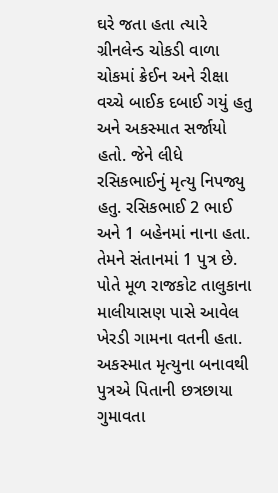ઘરે જતા હતા ત્યારે ગ્રીનલેન્ડ ચોકડી વાળા ચોકમાં ક્રેઈન અને રીક્ષા વચ્ચે બાઈક દબાઈ ગયું હતુ અને અકસ્માત સર્જાયો હતો. જેને લીધે રસિકભાઈનું મૃત્યુ નિપજ્યુ હતુ. રસિકભાઈ 2 ભાઈ અને 1 બહેનમાં નાના હતા. તેમને સંતાનમાં 1 પુત્ર છે. પોતે મૂળ રાજકોટ તાલુકાના માલીયાસણ પાસે આવેલ ખેરડી ગામના વતની હતા. અકસ્માત મૃત્યુના બનાવથી પુત્રએ પિતાની છત્રછાયા ગુમાવતા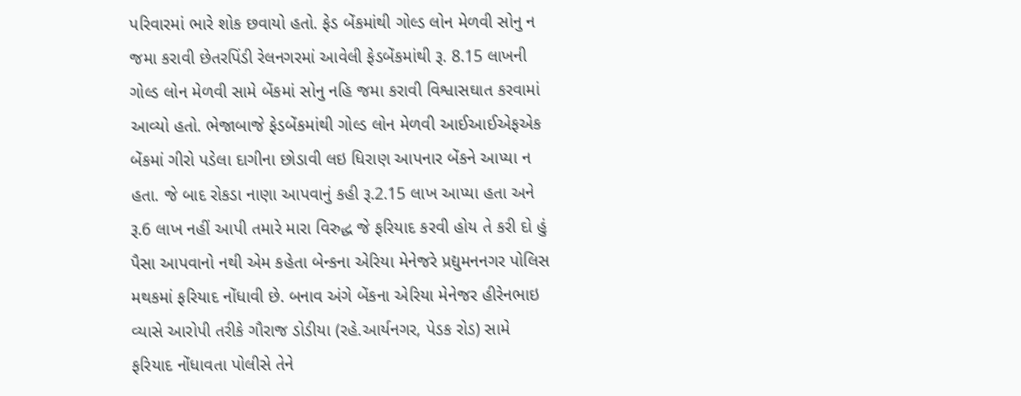પરિવારમાં ભારે શોક છવાયો હતો. ફેડ બેંકમાંથી ગોલ્ડ લોન મેળવી સોનુ ન જમા કરાવી છેતરપિંડી રેલનગરમાં આવેલી ફેડબેંકમાંથી રૂ. 8.15 લાખની ગોલ્ડ લોન મેળવી સામે બેંકમાં સોનુ નહિ જમા કરાવી વિશ્વાસઘાત કરવામાં આવ્યો હતો. ભેજાબાજે ફેડબેંકમાંથી ગોલ્ડ લોન મેળવી આઈઆઈએફએક બેંકમાં ગીરો પડેલા દાગીના છોડાવી લઇ ધિરાણ આપનાર બેંકને આપ્યા ન હતા. જે બાદ રોકડા નાણા આપવાનું કહી રૂ.2.15 લાખ આપ્યા હતા અને રૂ.6 લાખ નહીં આપી તમારે મારા વિરુદ્ધ જે ફરિયાદ કરવી હોય તે કરી દો હું પૈસા આપવાનો નથી એમ કહેતા બેન્કના એરિયા મેનેજરે પ્રદ્યુમનનગર પોલિસ મથકમાં ફરિયાદ નોંધાવી છે. બનાવ અંગે બેંકના એરિયા મેનેજર હીરેનભાઇ વ્યાસે આરોપી તરીકે ગૌરાજ ડોડીયા (રહે.આર્યનગર, પેડક રોડ) સામે ફરિયાદ નોંધાવતા પોલીસે તેને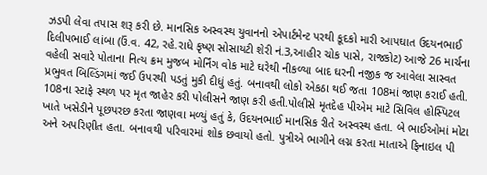ઝડપી લેવા તપાસ શરૂ કરી છે. માનસિક અસ્વસ્થ યુવાનનો એપાર્ટમેન્ટ પરથી કૂદકો મારી આપઘાત ઉદયનભાઈ દિલીપભાઈ લાંબા (ઉં.વ. 42, રહે.રાધે કૃષ્ણ સોસાયટી શેરી નં.3,આહીર ચોક પાસે, રાજકોટ) આજે 26 માર્ચના વહેલી સવારે પોતાના નિત્ય ક્રમ મુજબ મોર્નિંગ વોક માટે ઘરેથી નીકળ્યા બાદ ઘરની નજીક જ આવેલા સાસ્વત પ્રભુવત બિલ્ડિંગમાં જઈ ઉપરથી પડતું મુકી દીધું હતું. બનાવથી લોકો એકઠા થઈ જતા 108માં જાણ કરાઈ હતી. 108ના સ્ટાફે સ્થળ પર મૃત જાહેર કરી પોલીસને જાણ કરી હતી.પોલીસે મૃતદેહ પીએમ માટે સિવિલ હોસ્પિટલ ખાતે ખસેડીને પૂછપરછ કરતા જાણવા મળ્યું હતું કે, ઉદયનભાઈ માનસિક રીતે અસ્વસ્થ હતા. બે ભાઈઓમાં મોટા અને અપરિણીત હતા. બનાવથી પરિવારમાં શોક છવાયો હતો. પુત્રીએ ભાગીને લગ્ન કરતા માતાએ ફિનાઇલ પી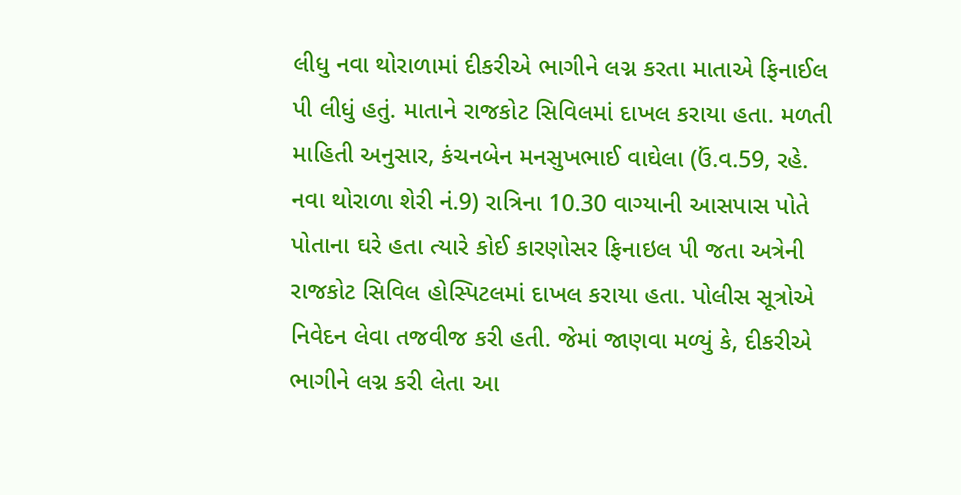લીધુ નવા થોરાળામાં દીકરીએ ભાગીને લગ્ન કરતા માતાએ ફિનાઈલ પી લીધું હતું. માતાને રાજકોટ સિવિલમાં દાખલ કરાયા હતા. મળતી માહિતી અનુસાર, કંચનબેન મનસુખભાઈ વાઘેલા (ઉં.વ.59, રહે. નવા થોરાળા શેરી નં.9) રાત્રિના 10.30 વાગ્યાની આસપાસ પોતે પોતાના ઘરે હતા ત્યારે કોઈ કારણોસર ફિનાઇલ પી જતા અત્રેની રાજકોટ સિવિલ હોસ્પિટલમાં દાખલ કરાયા હતા. પોલીસ સૂત્રોએ નિવેદન લેવા તજવીજ કરી હતી. જેમાં જાણવા મળ્યું કે, દીકરીએ ભાગીને લગ્ન કરી લેતા આ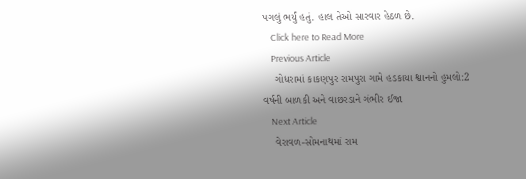પગલું ભર્યું હતું. હાલ તેઓ સારવાર હેઠળ છે.
    Click here to Read More
    Previous Article
    ગોધરામાં કાકણપુર રામપુરા ગામે હડકાયા શ્વાનનો હુમલો:2 વર્ષની બાળકી અને વાછરડાને ગંભીર ઈજા
    Next Article
    વેરાવળ-સોમનાથમાં રામ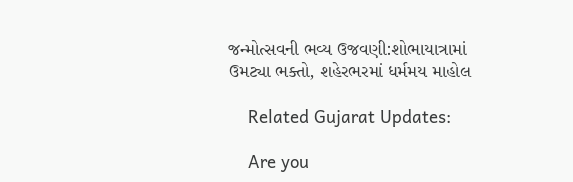જન્મોત્સવની ભવ્ય ઉજવણી:શોભાયાત્રામાં ઉમટ્યા ભક્તો, શહેરભરમાં ધર્મમય માહોલ

    Related Gujarat Updates:

    Are you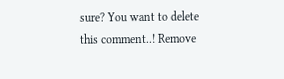sure? You want to delete this comment..! Remove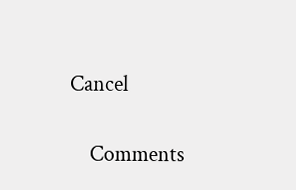Cancel

    Comments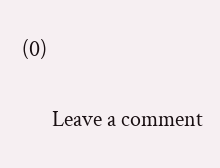(0)

      Leave a comment